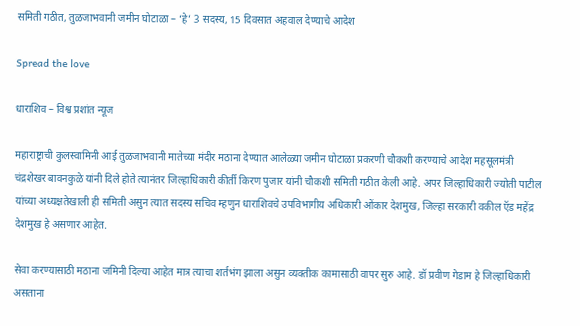समिती गठीत, तुळजाभवानी जमीन घोटाळा – ‘हे’ 3 सदस्य, 15 दिवसात अहवाल देण्याचे आदेश

Spread the love

धाराशिव – विश्व प्रशांत न्यूज

महाराष्ट्राची कुलस्वामिनी आई तुळजाभवानी मातेच्या मंदीर मठाना देण्यात आलेळ्या जमीन घोटाळा प्रकरणी चौकशी करण्याचे आदेश महसूलमंत्री चंद्रशेखर बावनकुळे यांनी दिले होते त्यानंतर जिल्हाधिकारी कीर्ती किरण पुजार यांनी चौकशी समिती गठीत केली आहे. अपर जिल्हाधिकारी ज्योती पाटील यांच्या अध्यक्षतेखाली ही समिती असुन त्यात सदस्य सचिव म्हणुन धाराशिवचे उपविभागीय अधिकारी ओंकार देशमुख, जिल्हा सरकारी वकील ऍड महेंद्र देशमुख हे असणार आहेत.

सेवा करण्यासाठी मठाना जमिनी दिल्या आहेत मात्र त्याचा शर्तभंग झाला असुन व्यक्तीक कामासाठी वापर सुरु आहे. डॉ प्रवीण गेडाम हे जिल्हाधिकारी असताना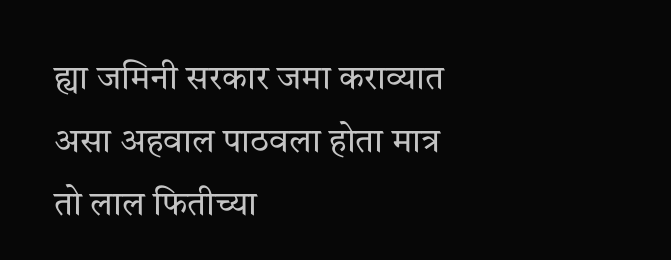ह्या जमिनी सरकार जमा कराव्यात असा अहवाल पाठवला होता मात्र तो लाल फितीच्या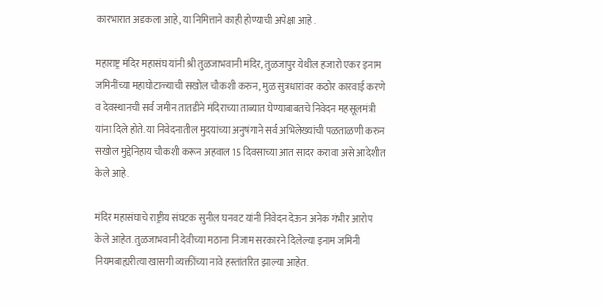कारभारात अडकला आहे, या निमित्ताने काही होण्याची अपेक्षा आहे .

महाराष्ट्र मंदिर महासंघ यांनी श्री तुळजाभवानी मंदिर, तुळजापुर येथील हजारो एकर इनाम जमिनींच्या महाघोटाळ्याची सखोल चौकशी करुन, मुळ सुत्रधारांवर कठोर कारवाई करणे व देवस्थानची सर्व जमीन तातडीने मंदिराच्या ताब्यात घेण्याबाबतचे निवेदन महसूलमंत्री यांना दिले होते. या निवेदनातील मुदयांच्या अनुषंगाने सर्व अभिलेख्यांची पळताळणी करुन सखोल मुद्देनिहाय चौकशी करून अहवाल 15 दिवसाच्या आत सादर करावा असे आदेशीत केले आहे.

मंदिर महासंघाचे राष्ट्रीय संघटक सुनील घनवट यांनी निवेदन देऊन अनेक गंभीर आरोप केले आहेत. तुळजाभवानी देवीच्या मठाना निजाम सरकारने दिलेल्या इनाम जमिनी नियमबाह्यरीत्या खासगी व्यक्तींच्या नावे हस्तांतरित झाल्या आहेत.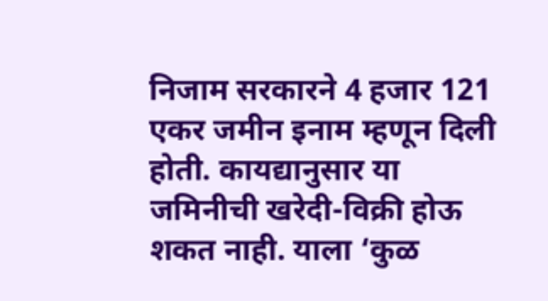निजाम सरकारने 4 हजार 121 एकर जमीन इनाम म्हणून दिली होती. कायद्यानुसार या जमिनीची खरेदी-विक्री होऊ शकत नाही. याला ‘कुळ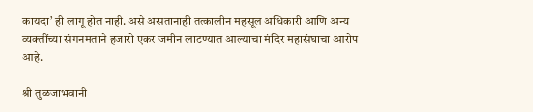कायदा’ ही लागू होत नाही. असे असतानाही तत्कालीन महसूल अधिकारी आणि अन्य व्यक्तींच्या संगनमताने हजारो एकर जमीन लाटण्यात आल्याचा मंदिर महासंघाचा आरोप आहे.

श्री तुळजाभवानी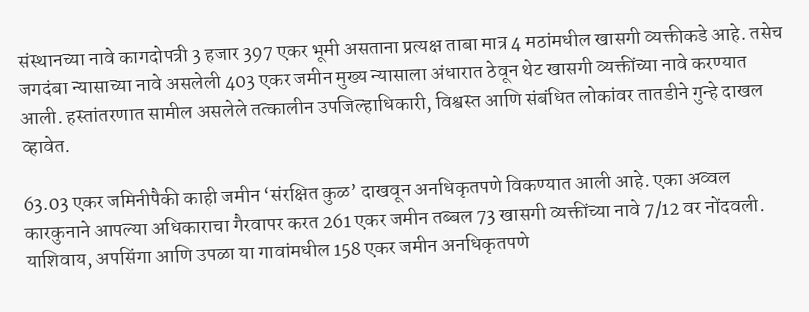संस्थानच्या नावे कागदोपत्री 3 हजार 397 एकर भूमी असताना प्रत्यक्ष ताबा मात्र 4 मठांमधील खासगी व्यक्तीकडे आहे. तसेच जगदंबा न्यासाच्या नावे असलेली 403 एकर जमीन मुख्य न्यासाला अंधारात ठेवून थेट खासगी व्यक्तींच्या नावे करण्यात आली. हस्तांतरणात सामील असलेले तत्कालीन उपजिल्हाधिकारी, विश्वस्त आणि संबंधित लोकांवर तातडीने गुन्हे दाखल व्हावेत.

63.03 एकर जमिनीपैकी काही जमीन ‘संरक्षित कुळ’ दाखवून अनधिकृतपणे विकण्यात आली आहे. एका अव्वल कारकुनाने आपल्या अधिकाराचा गैरवापर करत 261 एकर जमीन तब्बल 73 खासगी व्यक्तींच्या नावे 7/12 वर नोंदवली. याशिवाय, अपसिंगा आणि उपळा या गावांमधील 158 एकर जमीन अनधिकृतपणे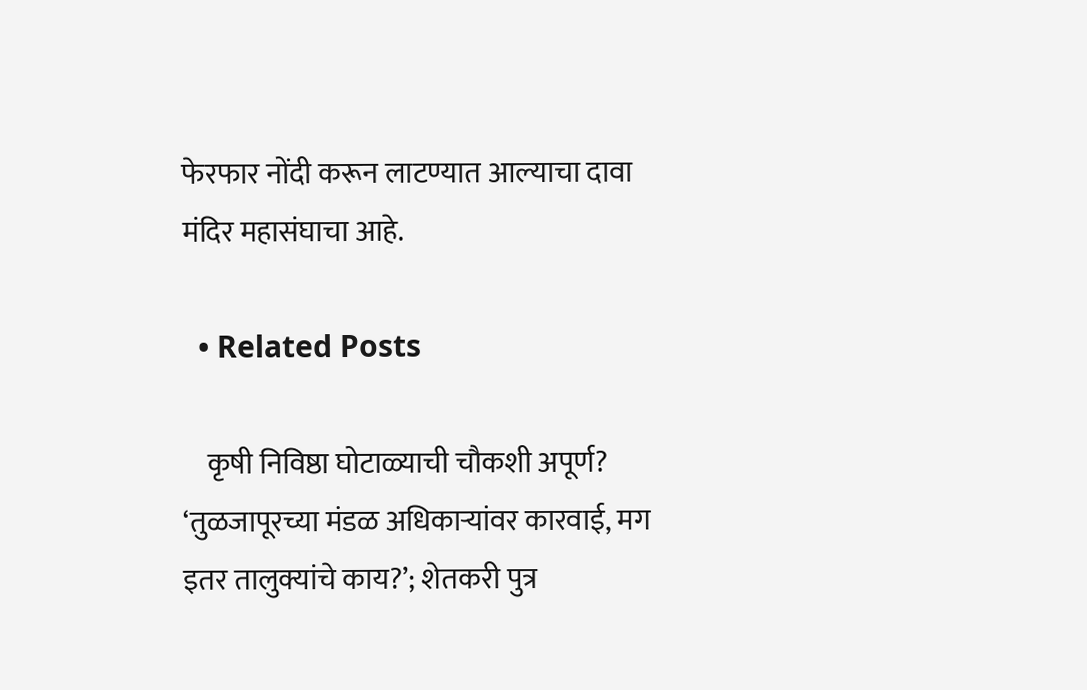फेरफार नोंदी करून लाटण्यात आल्याचा दावा मंदिर महासंघाचा आहे.

  • Related Posts

    कृषी निविष्ठा घोटाळ्याची चौकशी अपूर्ण? ‘तुळजापूरच्या मंडळ अधिकाऱ्यांवर कारवाई, मग इतर तालुक्यांचे काय?’; शेतकरी पुत्र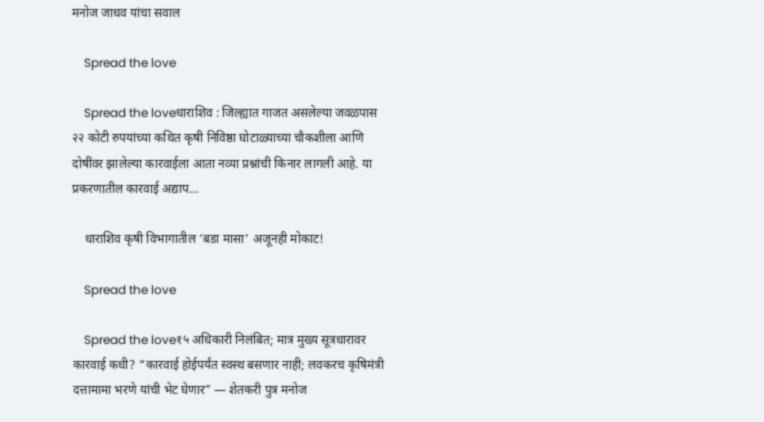मनोज जाधव यांचा सवाल

    Spread the love

    Spread the loveधाराशिव : जिल्ह्यात गाजत असलेल्या जवळपास २२ कोटी रुपयांच्या कथित कृषी निविष्ठा घोटाळ्याच्या चौकशीला आणि दोषींवर झालेल्या कारवाईला आता नव्या प्रश्नांची किनार लागली आहे. या प्रकरणातील कारवाई अद्याप…

    धाराशिव कृषी विभागातील ‘बडा मासा’ अजूनही मोकाट!

    Spread the love

    Spread the love१५ अधिकारी निलंबित; मात्र मुख्य सूत्रधारावर कारवाई कधी? “कारवाई होईपर्यंत स्वस्थ बसणार नाही; लवकरच कृषिमंत्री दत्तामामा भरणे यांची भेट घेणार” — शेतकरी पुत्र मनोज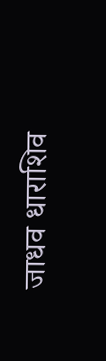जाधव धाराशिव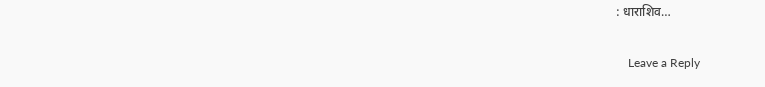: धाराशिव…

    Leave a Reply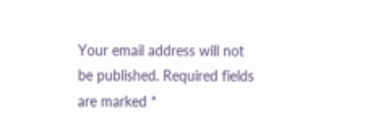Your email address will not be published. Required fields are marked *